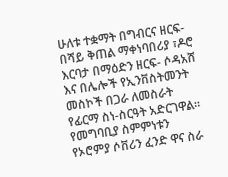ሁለቱ ተቋማት በግብርና ዘርፍ-በሻይ ቅጠል ማቀነባበሪያ ፣ዶሮ እርባታ በማዕድን ዘርፍ- ሶዳአሸ እና በሌሎች የኢንቨስትመንት መስኮች በጋራ ለመስራት የፊርማ ስነ-ስርዓት አድርገዋል።
የመግባቢያ ስምምነቱን የኦሮምያ ሶቨሪን ፈንድ ዋና ስራ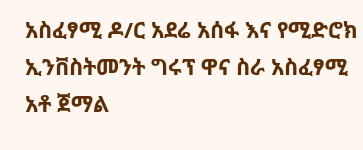አስፈፃሚ ዶ/ር አደሬ አሰፋ እና የሚድሮክ ኢንቨስትመንት ግሩፕ ዋና ስራ አስፈፃሚ አቶ ጀማል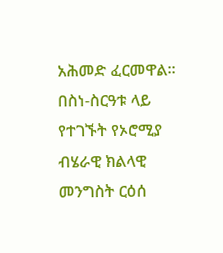አሕመድ ፈርመዋል።
በስነ-ስርዓቱ ላይ የተገኙት የኦሮሚያ ብሄራዊ ክልላዊ መንግስት ርዕሰ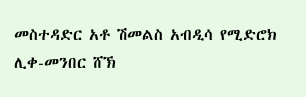መስተዳድር አቶ ሽመልስ አብዲሳ የሚድሮክ ሊቀ-መንበር ሸኽ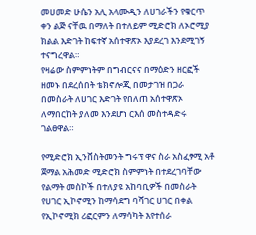መሀመድ ሁሴን አሊ አላሙዲን ለሀገራችን የቁርጥ ቀን ልጅ ናቸዉ በማለት በተለይም ሚድሮክ ለኦሮሚያ ክልል እድገት ከፍተኛ አሰተዋጽኦ እያደረገ እንደሚገኝ ተናግረዋል።
የዛሬው ስምምነትም በግብርናና በማዕድን ዘርፎች ዘመኑ በደረሰበት ቴክኖሎጂ በመታገዝ በጋራ በመስራት ለሀገር እድገት የበለጠ አሰተዋጽኦ ለማበርከት ያለመ እንደሆነ ርእሰ መስተዳድሩ ገልፀዋል።

የሚድሮክ ኢንቨስትመንት ግሩፕ ዋና ስራ አስፈፃሚ አቶ ጀማል አሕመድ ሚድሮክ ስምምነት በተደረገባቸው የልማት መስኮች በተለያዩ አከባቢዎች በመስራት የሀገር ኢኮኖሚን ከማሳደግ ባሻገር ሀገር በቀል የኢኮኖሚክ ሪፎርምን ለማሳካት እየተሰራ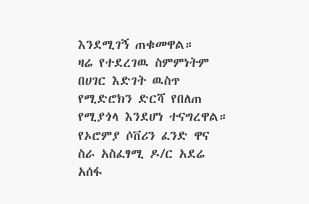እንደሚገኝ ጠቁመዋል።
ዛሬ የተደረገዉ ስምምነትም በሀገር እድገት ዉስጥ የሚድሮክን ድርሻ የበለጠ የሚያጎላ እንደሆነ ተናግረዋል።
የኦሮምያ ሶቨሪን ፈንድ ዋና ስራ አስፈፃሚ ዶ/ር አደሬ አሰፋ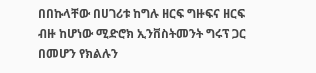በበኩላቸው በሀገሪቱ ከግሉ ዘርፍ ግዙፍና ዘርፍ ብዙ ከሆነው ሚድሮክ ኢንቨስትመንት ግሩፕ ጋር በመሆን የክልሉን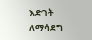እድገት ለማሳደግ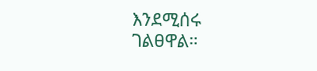እንደሚሰሩ ገልፀዋል።